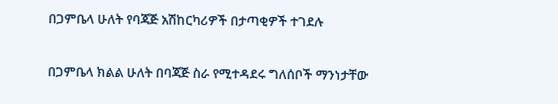በጋምቤላ ሁለት የባጃጅ አሽከርካሪዎች በታጣቂዎች ተገደሉ

በጋምቤላ ክልል ሁለት በባጃጅ ስራ የሚተዳደሩ ግለሰቦች ማንነታቸው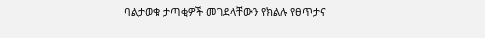ባልታወቁ ታጣቂዎች መገደላቸውን የክልሉ የፀጥታና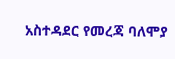አስተዳደር የመረጃ ባለሞያ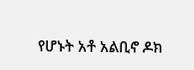የሆኑት አቶ አልቢኖ ዶክ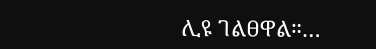ሊዩ ገልፀዋል።…